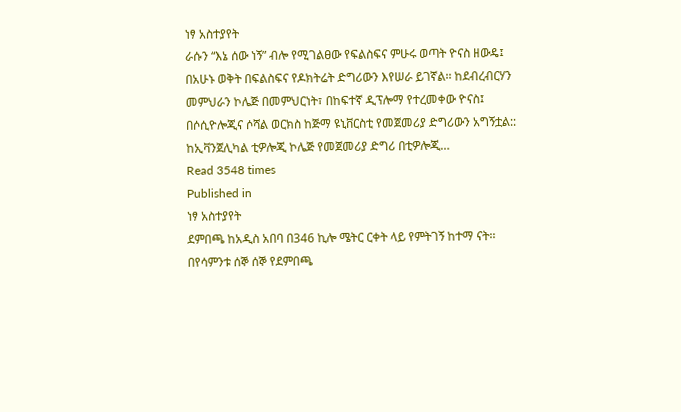ነፃ አስተያየት
ራሱን “እኔ ሰው ነኝ” ብሎ የሚገልፀው የፍልስፍና ምሁሩ ወጣት ዮናስ ዘውዴ፤ በአሁኑ ወቅት በፍልስፍና የዶክትሬት ድግሪውን እየሠራ ይገኛል፡፡ ከደብረብርሃን መምህራን ኮሌጅ በመምህርነት፣ በከፍተኛ ዲፕሎማ የተረመቀው ዮናስ፤ በሶሲዮሎጂና ሶሻል ወርክስ ከጅማ ዩኒቨርስቲ የመጀመሪያ ድግሪውን አግኝቷል:: ከኢቫንጀሊካል ቲዎሎጂ ኮሌጅ የመጀመሪያ ድግሪ በቲዎሎጂ…
Read 3548 times
Published in
ነፃ አስተያየት
ደምበጫ ከአዲስ አበባ በ346 ኪሎ ሜትር ርቀት ላይ የምትገኝ ከተማ ናት፡፡ በየሳምንቱ ሰኞ ሰኞ የደምበጫ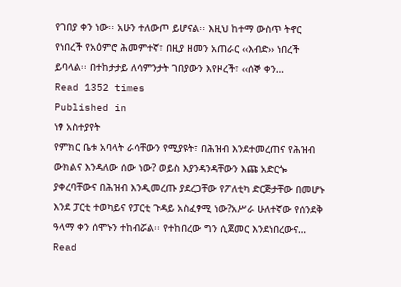የገበያ ቀን ነው፡፡ አሁን ተለውጦ ይሆናል፡፡ እዚህ ከተማ ውስጥ ትኖር የነበረች የአዕምሮ ሕመምተኛ፣ በዚያ ዘመን አጠራር ‹‹እብድ›› ነበረች ይባላል፡፡ በተከታታይ ለሳምንታት ገበያውን እየዞረች፣ ‹‹ሰኞ ቀን…
Read 1352 times
Published in
ነፃ አስተያየት
የምክር ቤቱ አባላት ራሳቸውን የሚያዩት፣ በሕዝብ እንደተመረጠና የሕዝብ ውክልና እንዳለው ሰው ነው? ወይስ እያንዳንዳቸውን እጩ አድርጐ ያቀረባቸውና በሕዝብ እንዲመረጡ ያደረጋቸው የፖለቲካ ድርጅታቸው በመሆኑ እንደ ፓርቲ ተወካይና የፓርቲ ጉዳይ አስፈፃሚ ነው?አሥራ ሁለተኛው የሰንደቅ ዓላማ ቀን ሰሞኑን ተከብሯል፡፡ የተከበረው ግን ሲጀመር እንደነበረውና…
Read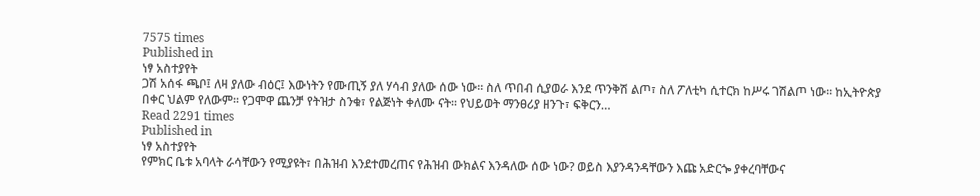7575 times
Published in
ነፃ አስተያየት
ጋሽ አሰፋ ጫቦ፤ ለዛ ያለው ብዕር፤ እውነትን የሙጢኝ ያለ ሃሳብ ያለው ሰው ነው። ስለ ጥበብ ሲያወራ እንደ ጥንቅሽ ልጦ፣ ስለ ፖለቲካ ሲተርክ ከሥሩ ገሽልጦ ነው፡፡ ከኢትዮጵያ በቀር ህልም የለውም፡፡ የጋሞዋ ጨንቻ የትዝታ ስንቁ፣ የልጅነት ቀለሙ ናት፡፡ የህይወት ማንፀሪያ ዘንጉ፣ ፍቅርን…
Read 2291 times
Published in
ነፃ አስተያየት
የምክር ቤቱ አባላት ራሳቸውን የሚያዩት፣ በሕዝብ እንደተመረጠና የሕዝብ ውክልና እንዳለው ሰው ነው? ወይስ እያንዳንዳቸውን እጩ አድርጐ ያቀረባቸውና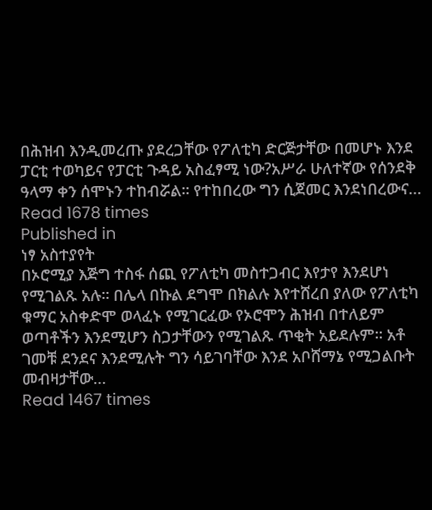በሕዝብ እንዲመረጡ ያደረጋቸው የፖለቲካ ድርጅታቸው በመሆኑ እንደ ፓርቲ ተወካይና የፓርቲ ጉዳይ አስፈፃሚ ነው?አሥራ ሁለተኛው የሰንደቅ ዓላማ ቀን ሰሞኑን ተከብሯል፡፡ የተከበረው ግን ሲጀመር እንደነበረውና…
Read 1678 times
Published in
ነፃ አስተያየት
በኦሮሚያ እጅግ ተስፋ ሰጪ የፖለቲካ መስተጋብር እየታየ እንደሆነ የሚገልጹ አሉ። በሌላ በኩል ደግሞ በክልሉ እየተሸረበ ያለው የፖለቲካ ቁማር አስቀድሞ ወላፈኑ የሚገርፈው የኦሮሞን ሕዝብ በተለይም ወጣቶችን እንደሚሆን ስጋታቸውን የሚገልጹ ጥቂት አይደሉም። አቶ ገመቹ ደንደና እንደሚሉት ግን ሳይገባቸው እንደ አቦሸማኔ የሚጋልቡት መብዛታቸው…
Read 1467 times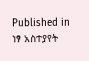Published in
ነፃ አስተያየት